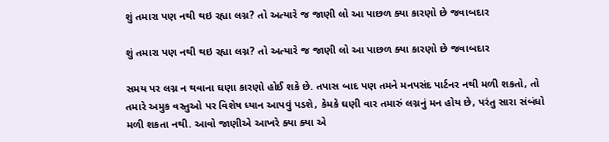શું તમારા પણ નથી થઇ રહ્યા લગ્ન? તો અત્યારે જ જાણી લો આ પાછળ ક્યા કારણો છે જવાબદાર

શું તમારા પણ નથી થઇ રહ્યા લગ્ન? તો અત્યારે જ જાણી લો આ પાછળ ક્યા કારણો છે જવાબદાર

સમય પર લગ્ન ન થવાના ઘણા કારણો હોઈ શકે છે. તપાસ બાદ પણ તમને મનપસંદ પાર્ટનર નથી મળી શકતો, તો તમારે અમુક વસ્તુઓ પર વિશેષ ધ્યાન આપવું પડશે, કેમકે ઘણી વાર તમારું લગ્નનું મન હોય છે, પરંતુ સારા સંબંધો મળી શકતા નથી. આવો જાણીએ આખરે ક્યા ક્યા એ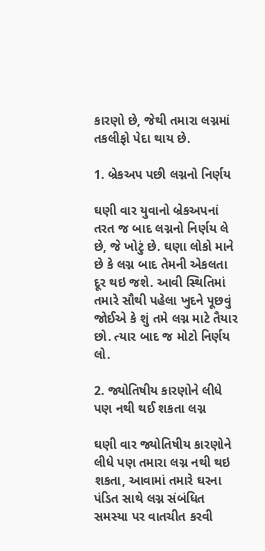કારણો છે, જેથી તમારા લગ્નમાં તકલીફો પેદા થાય છે.

1. બ્રેકઅપ પછી લગ્નનો નિર્ણય

ઘણી વાર યુવાનો બ્રેકઅપનાં તરત જ બાદ લગ્નનો નિર્ણય લે છે, જે ખોટું છે. ઘણા લોકો માને છે કે લગ્ન બાદ તેમની એકલતા દૂર થઇ જશે. આવી સ્થિતિમાં તમારે સૌથી પહેલા ખુદને પૂછવું જોઈએ કે શું તમે લગ્ન માટે તૈયાર છો. ત્યાર બાદ જ મોટો નિર્ણય લો.

2. જ્યોતિષીય કારણોને લીધે પણ નથી થઈ શકતા લગ્ન

ઘણી વાર જ્યોતિષીય કારણોને લીધે પણ તમારા લગ્ન નથી થઇ શકતા, આવામાં તમારે ઘરના પંડિત સાથે લગ્ન સંબંધિત સમસ્યા પર વાતચીત કરવી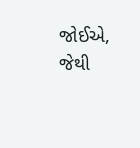જોઈએ, જેથી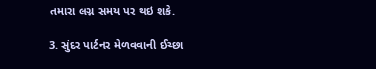તમારા લગ્ન સમય પર થઇ શકે.

3. સુંદર પાર્ટનર મેળવવાની ઈચ્છા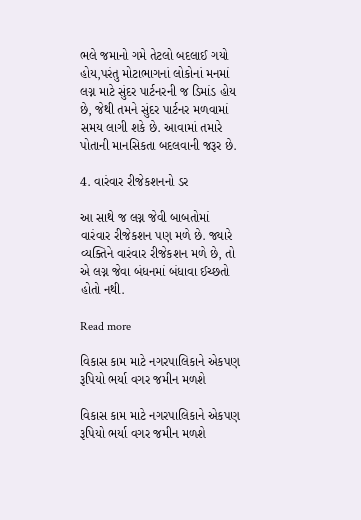ભલે જમાનો ગમે તેટલો બદલાઈ ગયો હોય,પરંતુ મોટાભાગનાં લોકોનાં મનમાં લગ્ન માટે સુંદર પાર્ટનરની જ ડિમાંડ હોય છે, જેથી તમને સુંદર પાર્ટનર મળવામાં સમય લાગી શકે છે. આવામાં તમારે પોતાની માનસિકતા બદલવાની જરૂર છે.

4. વારંવાર રીજેકશનનો ડર

આ સાથે જ લગ્ન જેવી બાબતોમાં વારંવાર રીજેકશન પણ મળે છે. જ્યારે વ્યક્તિને વારંવાર રીજેકશન મળે છે, તો એ લગ્ન જેવા બંધનમાં બંધાવા ઈચ્છતો હોતો નથી.

Read more

વિકાસ કામ માટે નગરપાલિકાને એકપણ રૂપિયો ભર્યા વગર જમીન મળશે

વિકાસ કામ માટે નગરપાલિકાને એકપણ રૂપિયો ભર્યા વગર જમીન મળશે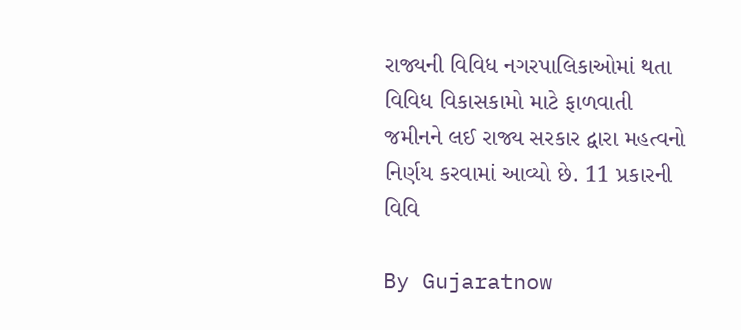રાજ્યની વિવિધ નગરપાલિકાઓમાં થતા વિવિધ વિકાસકામો માટે ફાળવાતી જમીનને લઈ રાજ્ય સરકાર દ્વારા મહત્વનો નિર્ણય કરવામાં આવ્યો છે. 11 પ્રકારની વિવિ

By Gujaratnow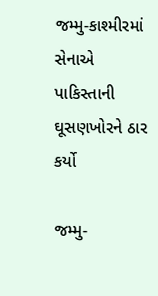જમ્મુ-કાશ્મીરમાં સેનાએ પાકિસ્તાની ઘૂસણખોરને ઠાર કર્યો

જમ્મુ-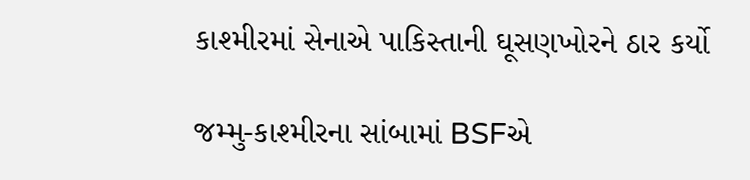કાશ્મીરમાં સેનાએ પાકિસ્તાની ઘૂસણખોરને ઠાર કર્યો

જમ્મુ-કાશ્મીરના સાંબામાં BSFએ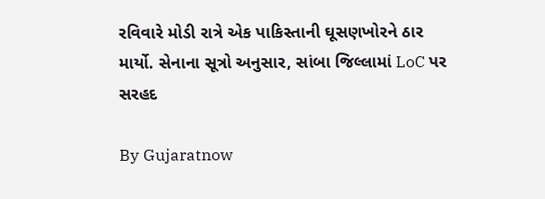રવિવારે મોડી રાત્રે એક પાકિસ્તાની ઘૂસણખોરને ઠાર માર્યો. સેનાના સૂત્રો અનુસાર, સાંબા જિલ્લામાં LoC પર સરહદ

By Gujaratnow